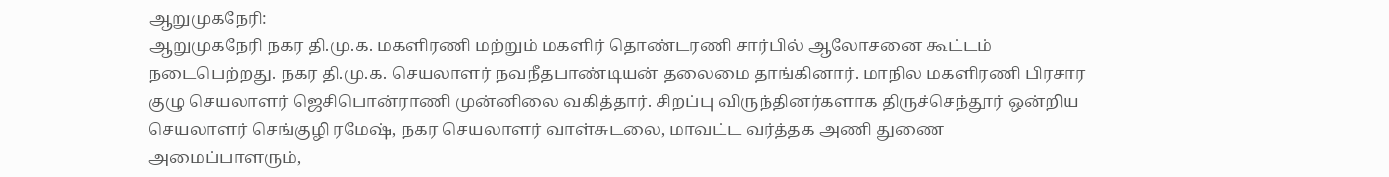ஆறுமுகநேரி:
ஆறுமுகநேரி நகர தி.மு.க. மகளிரணி மற்றும் மகளிர் தொண்டரணி சார்பில் ஆலோசனை கூட்டம் நடைபெற்றது. நகர தி.மு.க. செயலாளர் நவநீதபாண்டியன் தலைமை தாங்கினார். மாநில மகளிரணி பிரசார குழு செயலாளர் ஜெசிபொன்ராணி முன்னிலை வகித்தார். சிறப்பு விருந்தினர்களாக திருச்செந்தூர் ஒன்றிய செயலாளர் செங்குழி ரமேஷ், நகர செயலாளர் வாள்சுடலை, மாவட்ட வர்த்தக அணி துணை அமைப்பாளரும்,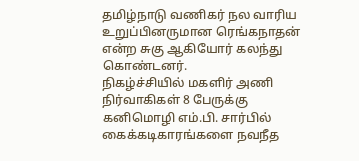தமிழ்நாடு வணிகர் நல வாரிய உறுப்பினருமான ரெங்கநாதன் என்ற சுகு ஆகியோர் கலந்து கொண்டனர்.
நிகழ்ச்சியில் மகளிர் அணி நிர்வாகிகள் 8 பேருக்கு கனிமொழி எம்.பி. சார்பில் கைக்கடிகாரங்களை நவநீத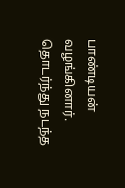பாண்டியன் வழங்கினார். தொடர்ந்து நடந்த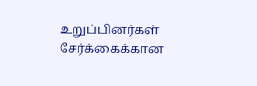உறுப்பினர்கள் சேர்க்கைக்கான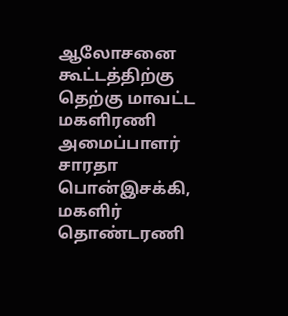ஆலோசனை கூட்டத்திற்கு தெற்கு மாவட்ட மகளிரணி அமைப்பாளர் சாரதா பொன்இசக்கி, மகளிர் தொண்டரணி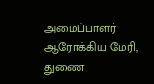அமைப்பாளர் ஆரோக்கிய மேரி, துணை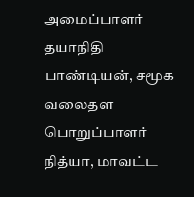அமைப்பாளர் தயாநிதி பாண்டியன், சமூக வலைதள பொறுப்பாளர் நித்யா, மாவட்ட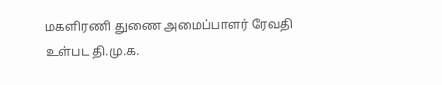மகளிரணி துணை அமைப்பாளர் ரேவதி உள்பட தி.மு.க.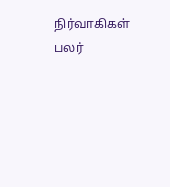நிர்வாகிகள் பலர்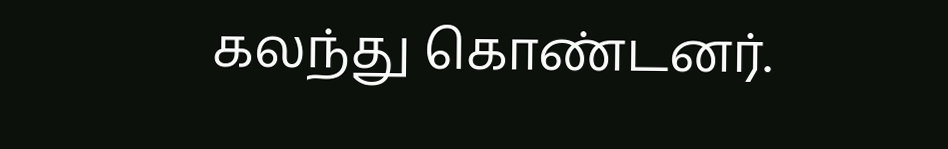கலந்து கொண்டனர்.